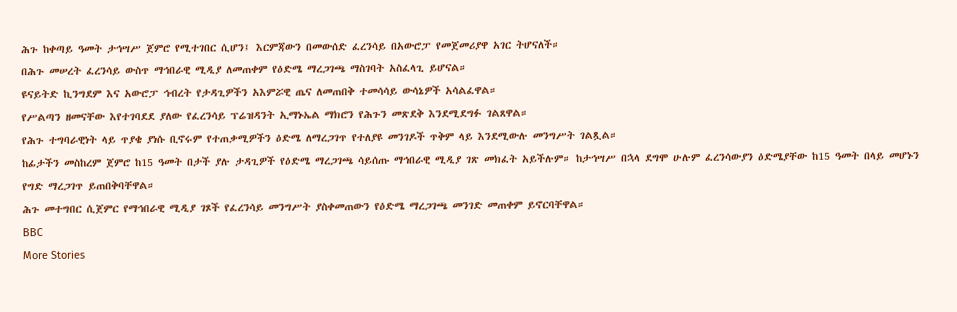ሕጉ ከቀጣይ ዓመት ታኅሣሥ ጀምሮ የሚተገበር ሲሆን፤ እርምጃውን በመውሰድ ፈረንሳይ በአውሮፓ የመጀመሪያዋ አገር ትሆናለች።
በሕጉ መሠረት ፈረንሳይ ውስጥ ማኅበራዊ ሚዲያ ለመጠቀም የዕድሜ ማረጋገጫ ማስገባት አስፈላጊ ይሆናል።
ዩናይትድ ኪንግደም እና አውሮፓ ኅብረት የታዳጊዎችን አእምሯዊ ጤና ለመጠበቅ ተመሳሳይ ውሳኔዎች አሳልፈዋል።
የሥልጣን ዘመናቸው እየተገባደደ ያለው የፈረንሳይ ፕሬዝዳንት ኢማኑኤል ማክሮን የሕጉን መጽደቅ እንደሚደግፉ ገልጸዋል።
የሕጉ ተግባራዊነት ላይ ጥያቄ ያነሱ ቢኖሩም የተጠቃሚዎችን ዕድሜ ለማረጋገጥ የተለያዩ መንገዶች ጥቅም ላይ እንደሚውሉ መንግሥት ገልጿል።
ከፊታችን መስከረም ጀምሮ ከ15 ዓመት በታች ያሉ ታዳጊዎች የዕድሜ ማረጋገጫ ሳይሰጡ ማኅበራዊ ሚዲያ ገጽ መክፈት አይችሉም። ከታኅሣሥ በኋላ ደግሞ ሁሉም ፈረንሳውያን ዕድሜያቸው ከ15 ዓመት በላይ መሆኑን የግድ ማረጋገጥ ይጠበቅባቸዋል።
ሕጉ መተግበር ሲጀምር የማኅበራዊ ሚዲያ ገጾች የፈረንሳይ መንግሥት ያስቀመጠውን የዕድሜ ማረጋገጫ መንገድ መጠቀም ይኖርባቸዋል።
BBC
More Stories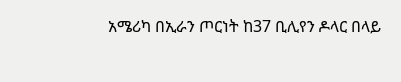አሜሪካ በኢራን ጦርነት ከ37 ቢሊየን ዶላር በላይ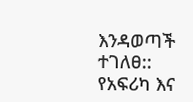እንዳወጣች ተገለፀ::
የአፍሪካ እና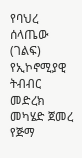የባህረ ሰላጤው (ገልፍ) የኢኮኖሚያዊ ትብብር መድረክ መካሄድ ጀመረ
የጅማ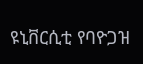ዩኒቨርሲቲ የባዮጋዝ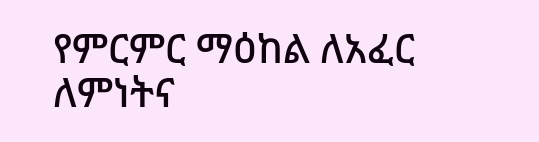የምርምር ማዕከል ለአፈር ለምነትና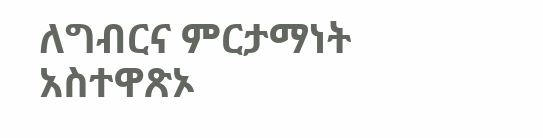ለግብርና ምርታማነት አስተዋጽኦ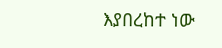እያበረከተ ነው